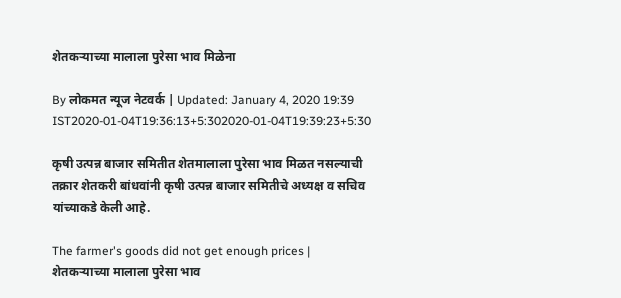शेतकऱ्याच्या मालाला पुरेसा भाव मिळेना

By लोकमत न्यूज नेटवर्क | Updated: January 4, 2020 19:39 IST2020-01-04T19:36:13+5:302020-01-04T19:39:23+5:30

कृषी उत्पन्न बाजार समितीत शेतमालाला पुरेसा भाव मिळत नसल्याची तक्रार शेतकरी बांधवांनी कृषी उत्पन्न बाजार समितीचे अध्यक्ष व सचिव यांच्याकडे केली आहे.

The farmer's goods did not get enough prices | शेतकऱ्याच्या मालाला पुरेसा भाव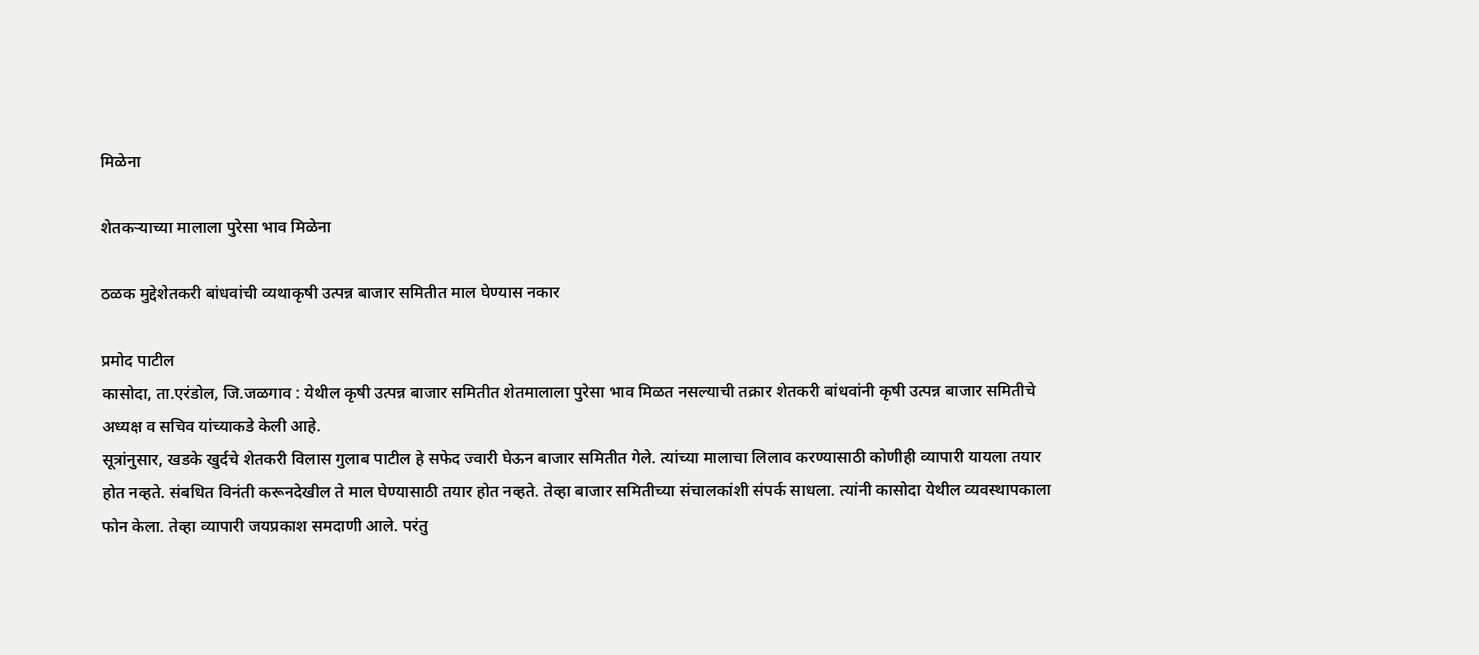मिळेना

शेतकऱ्याच्या मालाला पुरेसा भाव मिळेना

ठळक मुद्देशेतकरी बांधवांची व्यथाकृषी उत्पन्न बाजार समितीत माल घेण्यास नकार

प्रमोद पाटील
कासोदा, ता.एरंडोल, जि.जळगाव : येथील कृषी उत्पन्न बाजार समितीत शेतमालाला पुरेसा भाव मिळत नसल्याची तक्रार शेतकरी बांधवांनी कृषी उत्पन्न बाजार समितीचे अध्यक्ष व सचिव यांच्याकडे केली आहे.
सूत्रांनुसार, खडके खुर्दचे शेतकरी विलास गुलाब पाटील हे सफेद ज्वारी घेऊन बाजार समितीत गेले. त्यांच्या मालाचा लिलाव करण्यासाठी कोणीही व्यापारी यायला तयार होत नव्हते. संबधित विनंती करूनदेखील ते माल घेण्यासाठी तयार होत नव्हते. तेव्हा बाजार समितीच्या संचालकांशी संपर्क साधला. त्यांनी कासोदा येथील व्यवस्थापकाला फोन केला. तेव्हा व्यापारी जयप्रकाश समदाणी आले. परंतु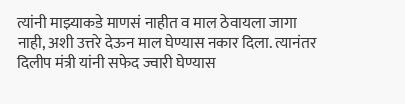त्यांनी माझ्याकडे माणसं नाहीत व माल ठेवायला जागा नाही, अशी उत्तरे देऊन माल घेण्यास नकार दिला. त्यानंतर दिलीप मंत्री यांनी सफेद ज्वारी घेण्यास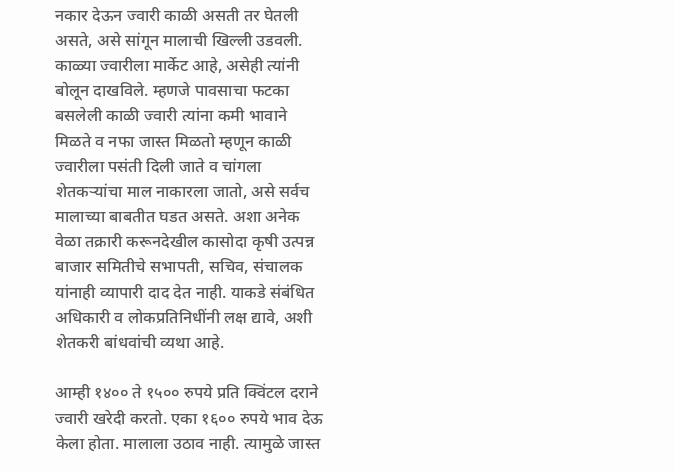नकार देऊन ज्वारी काळी असती तर घेतली असते, असे सांगून मालाची खिल्ली उडवली. काळ्या ज्वारीला मार्केट आहे, असेही त्यांनी बोलून दाखविले. म्हणजे पावसाचा फटका बसलेली काळी ज्वारी त्यांना कमी भावाने मिळते व नफा जास्त मिळतो म्हणून काळी ज्वारीला पसंती दिली जाते व चांगला शेतकऱ्यांचा माल नाकारला जातो, असे सर्वच मालाच्या बाबतीत घडत असते. अशा अनेक वेळा तक्रारी करूनदेखील कासोदा कृषी उत्पन्न बाजार समितीचे सभापती, सचिव, संचालक यांनाही व्यापारी दाद देत नाही. याकडे संबंधित अधिकारी व लोकप्रतिनिधींनी लक्ष द्यावे, अशी शेतकरी बांधवांची व्यथा आहे.

आम्ही १४०० ते १५०० रुपये प्रति क्विंटल दराने ज्वारी खरेदी करतो. एका १६०० रुपये भाव देऊ केला होता. मालाला उठाव नाही. त्यामुळे जास्त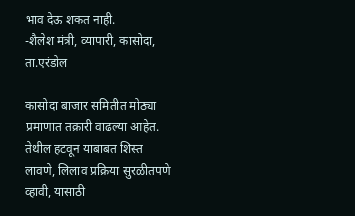भाव देऊ शकत नाही.
-शैलेश मंत्री, व्यापारी, कासोदा, ता.एरंडोल

कासोदा बाजार समितीत मोठ्या प्रमाणात तक्रारी वाढल्या आहेत. तेथील हटवून याबाबत शिस्त लावणे, लिलाव प्रक्रिया सुरळीतपणे व्हावी, यासाठी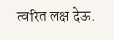त्वरित लक्ष देऊ.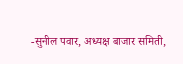-सुनील पवार, अध्यक्ष बाजार समिती,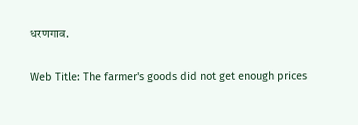धरणगाव.

Web Title: The farmer's goods did not get enough prices